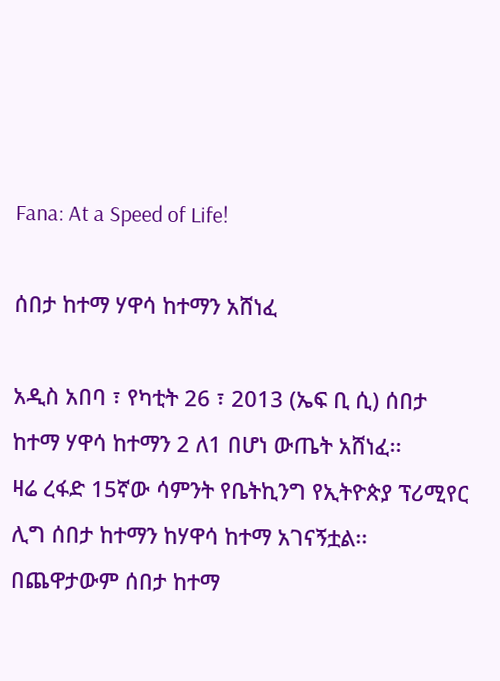Fana: At a Speed of Life!

ሰበታ ከተማ ሃዋሳ ከተማን አሸነፈ

አዲስ አበባ ፣ የካቲት 26 ፣ 2013 (ኤፍ ቢ ሲ) ሰበታ ከተማ ሃዋሳ ከተማን 2 ለ1 በሆነ ውጤት አሸነፈ፡፡
ዛሬ ረፋድ 15ኛው ሳምንት የቤትኪንግ የኢትዮጵያ ፕሪሚየር ሊግ ሰበታ ከተማን ከሃዋሳ ከተማ አገናኝቷል፡፡
በጨዋታውም ሰበታ ከተማ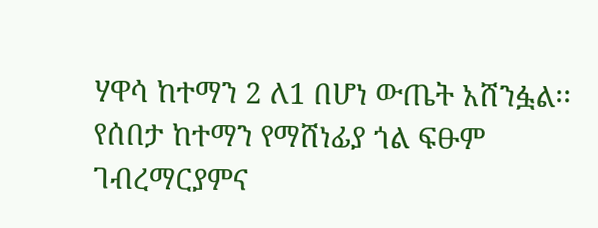ሃዋሳ ከተማን 2 ለ1 በሆነ ውጤት አሸንፏል፡፡
የሰበታ ከተማን የማሸነፊያ ጎል ፍፁም ገብረማርያምና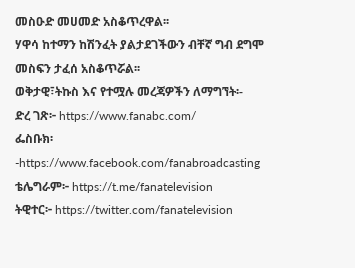መስዑድ መሀመድ አስቆጥረዋል፡፡
ሃዋሳ ከተማን ከሽንፈት ያልታደገችውን ብቸኛ ግብ ደግሞ መስፍን ታፈሰ አስቆጥሯል፡፡
ወቅታዊ፣ትኩስ እና የተሟሉ መረጃዎችን ለማግኘት፡-
ድረ ገጽ፦ https://www.fanabc.com/
ፌስቡክ፡-https://www.facebook.com/fanabroadcasting
ቴሌግራም፦ https://t.me/fanatelevision
ትዊተር፦ https://twitter.com/fanatelevision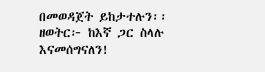በመወዳጀት ይከታተሉን፡፡
ዘወትር፦ ከእኛ ጋር ስላሉ እናመሰግናለን!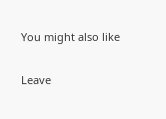You might also like

Leave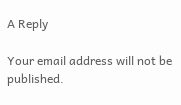A Reply

Your email address will not be published.